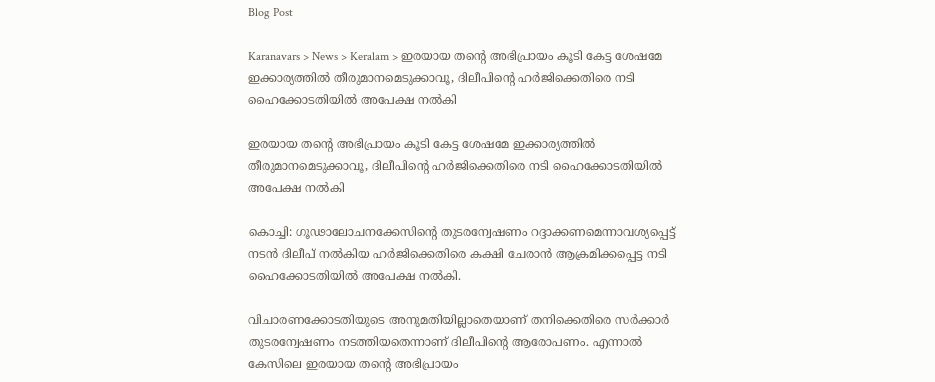Blog Post

Karanavars > News > Keralam > ഇരയായ തന്റെ അഭിപ്രായം കൂടി കേട്ട ശേഷമേ ഇക്കാര്യത്തില്‍ തീരുമാനമെടുക്കാവൂ, ദിലീപിന്റെ ഹര്‍ജിക്കെതിരെ നടി ഹൈക്കോടതിയില്‍ അപേക്ഷ നല്‍കി

ഇരയായ തന്റെ അഭിപ്രായം കൂടി കേട്ട ശേഷമേ ഇക്കാര്യത്തില്‍ തീരുമാനമെടുക്കാവൂ, ദിലീപിന്റെ ഹര്‍ജിക്കെതിരെ നടി ഹൈക്കോടതിയില്‍ അപേക്ഷ നല്‍കി

കൊച്ചി: ഗൂഢാലോചനക്കേസിന്റെ തുടരന്വേഷണം റദ്ദാക്കണമെന്നാവശ്യപ്പെട്ട് നടന്‍ ദിലീപ് നല്‍കിയ ഹര്‍ജിക്കെതിരെ കക്ഷി ചേരാന്‍ ആക്രമിക്കപ്പെട്ട നടി ഹൈക്കോടതിയില്‍ അപേക്ഷ നല്‍കി.

വിചാരണക്കോടതിയുടെ അനുമതിയില്ലാതെയാണ് തനിക്കെതിരെ സര്‍ക്കാര്‍ തുടരന്വേഷണം നടത്തിയതെന്നാണ് ദിലീപിന്റെ ആരോപണം. എന്നാല്‍ കേസിലെ ഇരയായ തന്റെ അഭിപ്രായം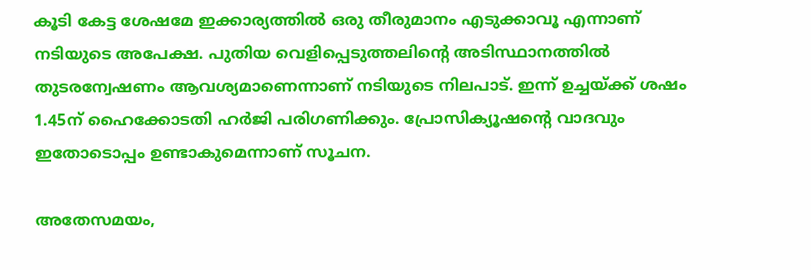കൂടി കേട്ട ശേഷമേ ഇക്കാര്യത്തില്‍ ഒരു തീരുമാനം എടുക്കാവൂ എന്നാണ് നടിയുടെ അപേക്ഷ. പുതിയ വെളിപ്പെടുത്തലിന്റെ അടിസ്ഥാനത്തില്‍ തുടരന്വേഷണം ആവശ്യമാണെന്നാണ് നടിയുടെ നിലപാട്. ഇന്ന് ഉച്ചയ‌്ക്ക് ശഷം 1.45ന് ഹൈക്കോടതി ഹര്‍ജി പരിഗണിക്കും. പ്രോസിക്യൂഷന്റെ വാദവും ഇതോടൊപ്പം ഉണ്ടാകുമെന്നാണ് സൂചന.

അതേസമയം,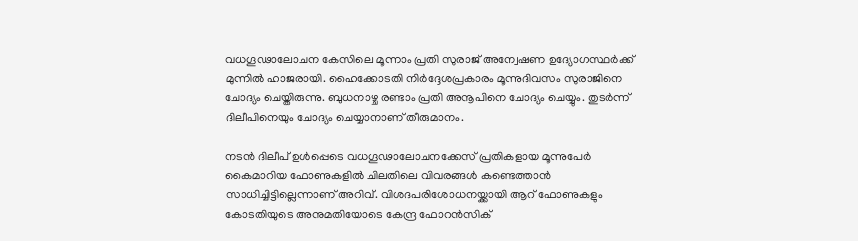വധഗൂഢാലോചന കേസിലെ മൂന്നാം പ്രതി സുരാജ് അന്വേഷണ ഉദ്യോഗസ്ഥര്‍ക്ക് മുന്നില്‍ ഹാജരായി. ഹൈക്കോടതി നിര്‍ദ്ദേശപ്രകാരം മൂന്നുദിവസം സുരാജിനെ ചോദ്യം ചെയ്തിരുന്നു. ബുധനാഴ്ച രണ്ടാം പ്രതി അനൂപിനെ ചോദ്യം ചെയ്യും. തുടര്‍ന്ന് ദിലീപിനെയും ചോദ്യം ചെയ്യാനാണ് തീരുമാനം.

നടന്‍ ദിലീപ് ഉള്‍പ്പെടെ വധഗൂഢാലോചനക്കേസ് പ്രതികളായ മൂന്നുപേര്‍ കൈമാറിയ ഫോണുകളില്‍ ചിലതിലെ വിവരങ്ങള്‍ കണ്ടെത്താന്‍ സാധിച്ചിട്ടില്ലെന്നാണ് അറിവ്. വിശദപരിശോധനയ്ക്കായി ആറ് ഫോണുകളും കോടതിയുടെ അനുമതിയോടെ കേന്ദ്ര ഫോറന്‍സിക്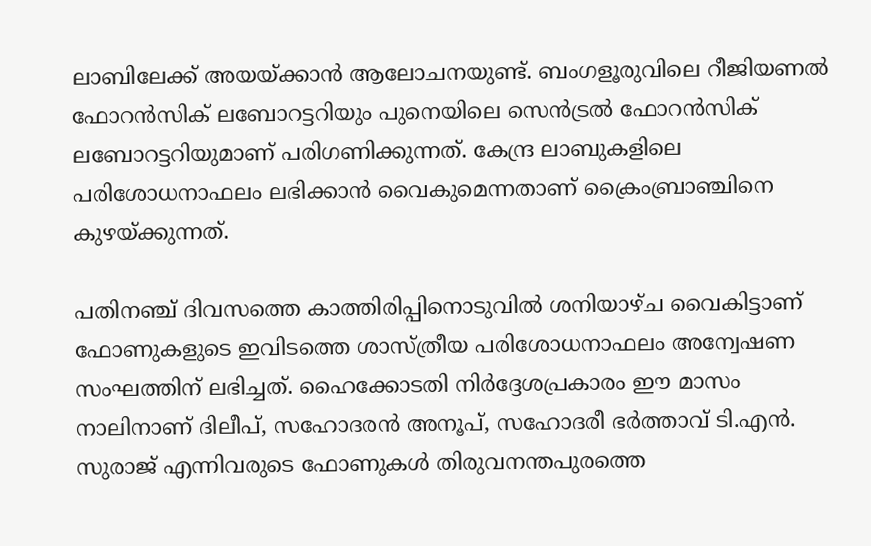ലാബിലേക്ക് അയയ്ക്കാന്‍ ആലോചനയുണ്ട്. ബംഗളൂരുവിലെ റീജിയണല്‍ ഫോറന്‍സിക് ലബോറട്ടറിയും പുനെയിലെ സെന്‍ട്രല്‍ ഫോറന്‍സിക് ലബോറട്ടറിയുമാണ് പരിഗണിക്കുന്നത്. കേന്ദ്ര ലാബുകളിലെ പരിശോധനാഫലം ലഭിക്കാന്‍ വൈകുമെന്നതാണ് ക്രൈംബ്രാഞ്ചിനെ കുഴയ്ക്കുന്നത്.

പതിനഞ്ച് ദിവസത്തെ കാത്തിരിപ്പിനൊടുവില്‍ ശനിയാഴ്ച വൈകിട്ടാണ് ഫോണുകളുടെ ഇവിടത്തെ ശാസ്ത്രീയ പരിശോധനാഫലം അന്വേഷണ സംഘത്തിന് ലഭിച്ചത്. ഹൈക്കോടതി നിര്‍ദ്ദേശപ്രകാരം ഈ മാസം നാലിനാണ് ദിലീപ്, സഹോദരന്‍ അനൂപ്, സഹോദരീ ഭര്‍ത്താവ് ടി.എന്‍. സുരാജ് എന്നിവരുടെ ഫോണുകള്‍ തിരുവനന്തപുരത്തെ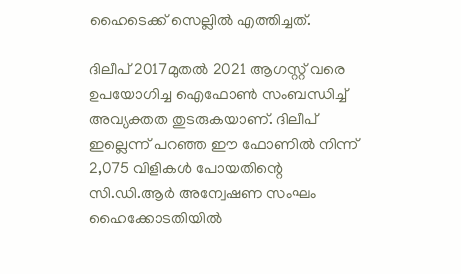ഹൈടെക്ക് സെല്ലില്‍ എത്തിച്ചത്.

ദിലീപ് 2017മുതല്‍ 2021 ആഗസ്റ്റ് വരെ ഉപയോഗിച്ച ഐഫോണ്‍ സംബന്ധിച്ച്‌ അവ്യക്തത തുടരുകയാണ്. ദിലീപ് ഇല്ലെന്ന് പറഞ്ഞ ഈ ഫോണില്‍ നിന്ന് 2,075 വിളികള്‍ പോയതിന്റെ സി.ഡി.ആര്‍ അന്വേഷണ സംഘം ഹൈക്കോടതിയില്‍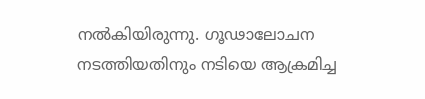നല്‍കിയിരുന്നു. ഗൂഢാലോചന നടത്തിയതിനും നടിയെ ആക്രമിച്ച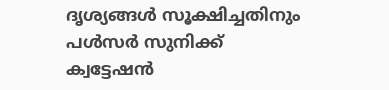ദൃശ്യങ്ങള്‍ സൂക്ഷിച്ചതിനും പള്‍സര്‍ സുനിക്ക് ക്വട്ടേഷന്‍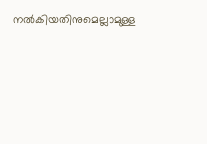നല്‍കിയതിനുമെല്ലാമുള്ള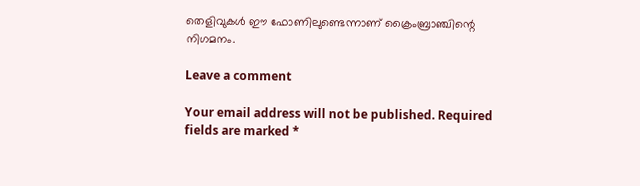തെളിവുകള്‍ ഈ ഫോണിലുണ്ടെന്നാണ് ക്രൈംബ്രാഞ്ചിന്റെ നിഗമനം.

Leave a comment

Your email address will not be published. Required fields are marked *